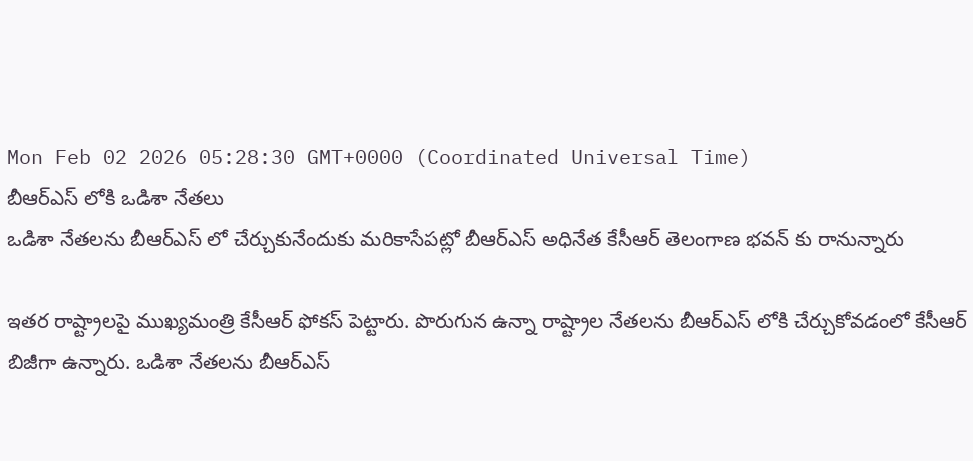Mon Feb 02 2026 05:28:30 GMT+0000 (Coordinated Universal Time)
బీఆర్ఎస్ లోకి ఒడిశా నేతలు
ఒడిశా నేతలను బీఆర్ఎస్ లో చేర్చుకునేందుకు మరికాసేపట్లో బీఆర్ఎస్ అధినేత కేసీఆర్ తెలంగాణ భవన్ కు రానున్నారు

ఇతర రాష్ట్రాలపై ముఖ్యమంత్రి కేసీఆర్ ఫోకస్ పెట్టారు. పొరుగున ఉన్నా రాష్ట్రాల నేతలను బీఆర్ఎస్ లోకి చేర్చుకోవడంలో కేసీఆర్ బిజీగా ఉన్నారు. ఒడిశా నేతలను బీఆర్ఎస్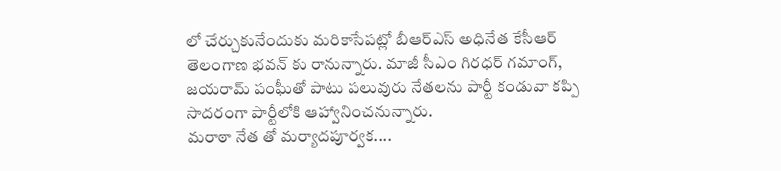లో చేర్చుకునేందుకు మరికాసేపట్లో బీఆర్ఎస్ అధినేత కేసీఆర్ తెలంగాణ భవన్ కు రానున్నారు. మాజీ సీఎం గిరధర్ గమాంగ్, జయరామ్ పంఘీతో పాటు పలువురు నేతలను పార్టీ కండువా కప్పి సాదరంగా పార్టీలోకి ఆహ్వానించనున్నారు.
మరాఠా నేత తో మర్యాదపూర్వక....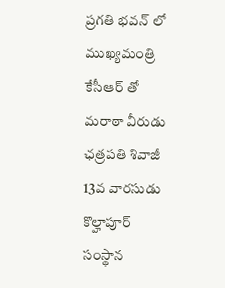ప్రగతి భవన్ లో ముఖ్యమంత్రి కేసీఆర్ తో మరాఠా వీరుడు ఛత్రపతి శివాజీ 13వ వారసుడు కొల్హాపూర్ సంస్థాన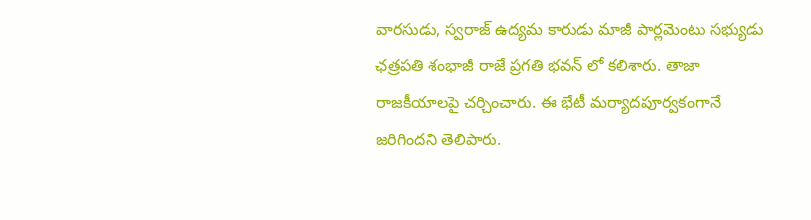వారసుడు, స్వరాజ్ ఉద్యమ కారుడు మాజీ పార్లమెంటు సభ్యుడు ఛత్రపతి శంభాజీ రాజే ప్రగతి భవన్ లో కలిశారు. తాజా రాజకీయాలపై చర్చించారు. ఈ భేటీ మర్యాదపూర్వకంగానే జరిగిందని తెలిపారు.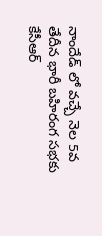నాందేడ్ లో వచ్చే నెల 5వ తేదీన భారీ బహిరంగ సభకు కేసీఆర్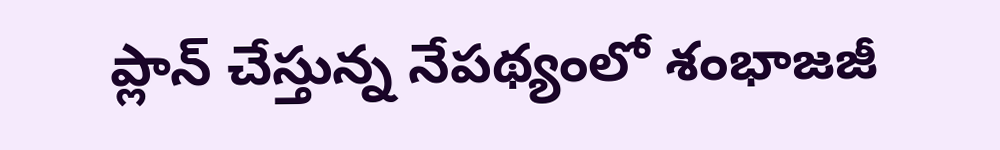ప్లాన్ చేస్తున్న నేపథ్యంలో శంభాజజీ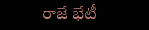రాజే భేటీ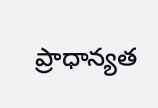ప్రాధాన్యత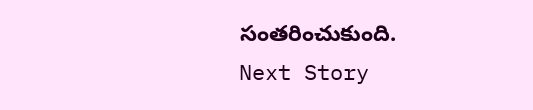సంతరించుకుంది.
Next Story